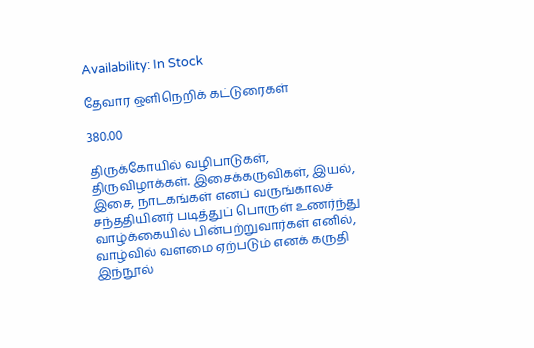Availability: In Stock

தேவார ஒளிநெறிக் கட்டுரைகள்

380.00

திருக்கோயில் வழிபாடுகள், திருவிழாக்கள். இசைக்கருவிகள், இயல், இசை, நாடகங்கள் எனப் வருங்காலச் சந்ததியினர் படித்துப் பொருள் உணர்ந்து வாழ்க்கையில் பின்பற்றுவார்கள் எனில், வாழ்வில் வளமை ஏற்படும் எனக் கருதி இந்நூல்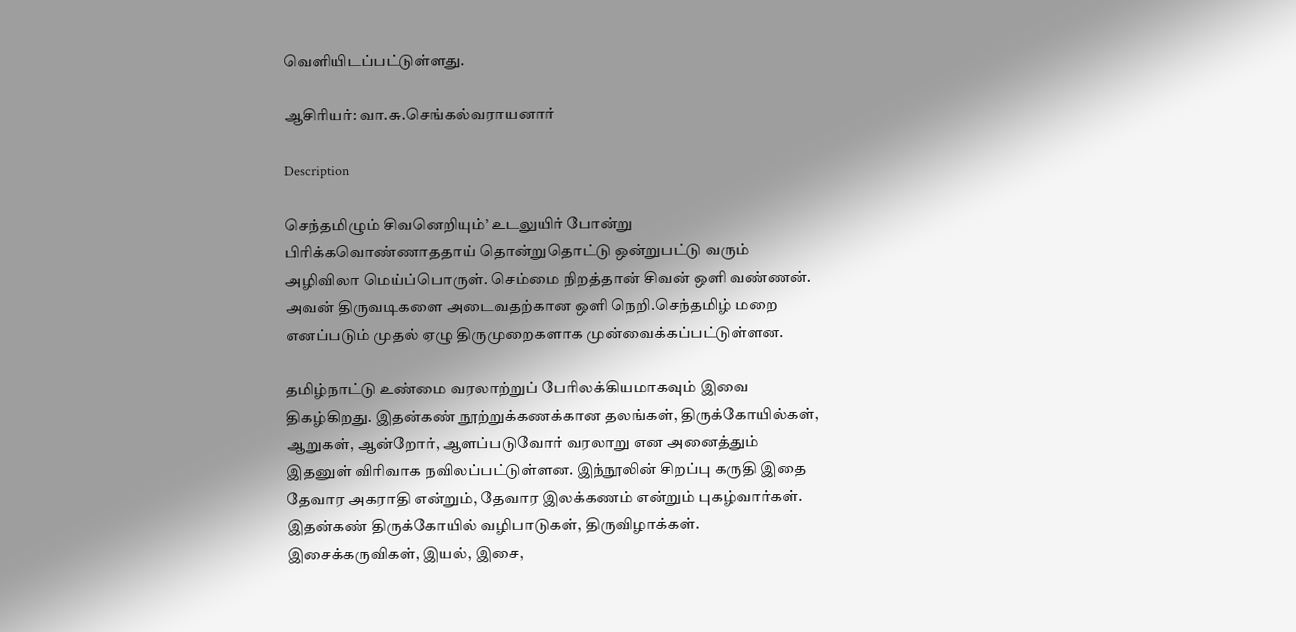வெளியிடப்பட்டுள்ளது.

ஆசிரியர்: வா.சு.செங்கல்வராயனார்

Description

செந்தமிழும் சிவனெறியும்’ உடலுயிர் போன்று பிரிக்கவொண்ணாததாய் தொன்றுதொட்டு ஒன்றுபட்டு வரும் அழிவிலா மெய்ப்பொருள். செம்மை நிறத்தான் சிவன் ஒளி வண்ணன். அவன் திருவடிகளை அடைவதற்கான ஒளி நெறி.செந்தமிழ் மறை எனப்படும் முதல் ஏழு திருமுறைகளாக முன்வைக்கப்பட்டுள்ளன.

தமிழ்நாட்டு உண்மை வரலாற்றுப் பேரிலக்கியமாகவும் இவை திகழ்கிறது. இதன்கண் நூற்றுக்கணக்கான தலங்கள், திருக்கோயில்கள், ஆறுகள், ஆன்றோர், ஆளப்படுவோர் வரலாறு என அனைத்தும் இதனுள் விரிவாக நவிலப்பட்டுள்ளன. இந்நூலின் சிறப்பு கருதி இதை தேவார அகராதி என்றும், தேவார இலக்கணம் என்றும் புகழ்வார்கள். இதன்கண் திருக்கோயில் வழிபாடுகள், திருவிழாக்கள். இசைக்கருவிகள், இயல், இசை,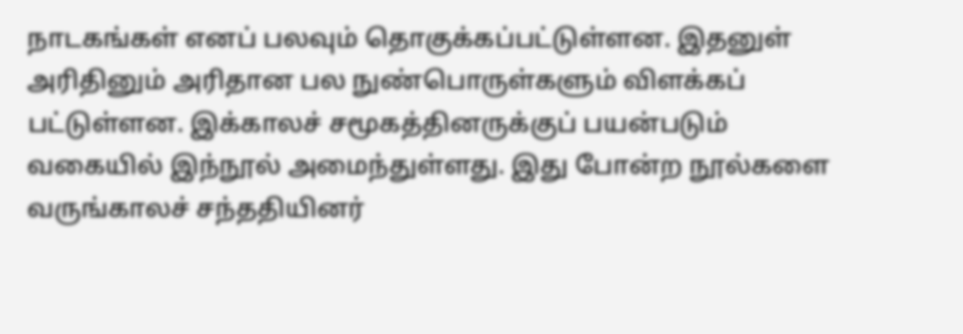நாடகங்கள் எனப் பலவும் தொகுக்கப்பட்டுள்ளன. இதனுள் அரிதினும் அரிதான பல நுண்பொருள்களும் விளக்கப் பட்டுள்ளன. இக்காலச் சமூகத்தினருக்குப் பயன்படும் வகையில் இந்நூல் அமைந்துள்ளது. இது போன்ற நூல்களை வருங்காலச் சந்ததியினர்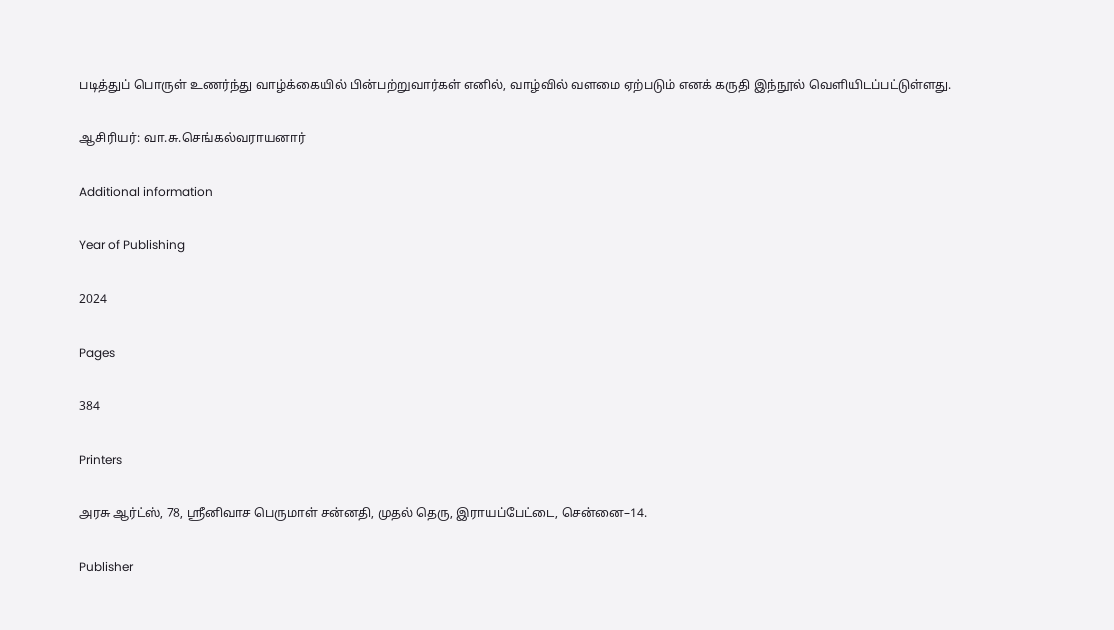படித்துப் பொருள் உணர்ந்து வாழ்க்கையில் பின்பற்றுவார்கள் எனில், வாழ்வில் வளமை ஏற்படும் எனக் கருதி இந்நூல் வெளியிடப்பட்டுள்ளது.

ஆசிரியர்: வா.சு.செங்கல்வராயனார்

Additional information

Year of Publishing

2024

Pages

384

Printers

அரசு ஆர்ட்ஸ், 78, ஸ்ரீனிவாச பெருமாள் சன்னதி, முதல் தெரு, இராயப்பேட்டை, சென்னை–14.

Publisher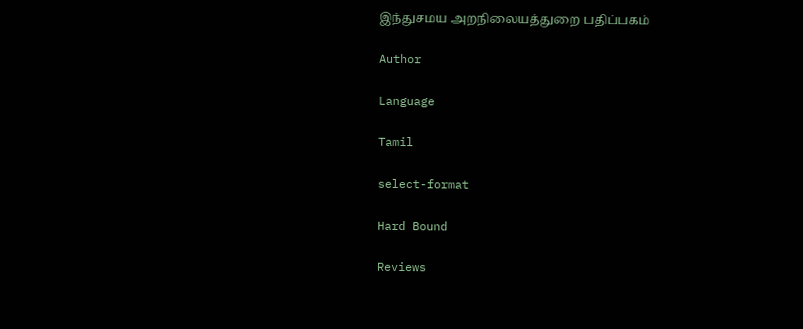இந்துசமய அறநிலையத்துறை பதிப்பகம்

Author

Language

Tamil

select-format

Hard Bound

Reviews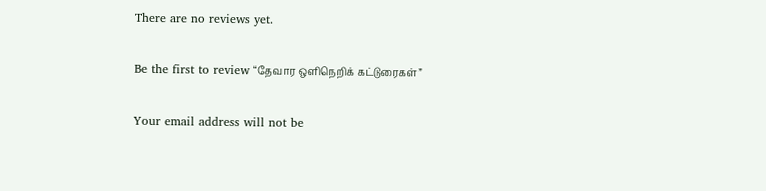There are no reviews yet.

Be the first to review “தேவார ஒளிநெறிக் கட்டுரைகள்”

Your email address will not be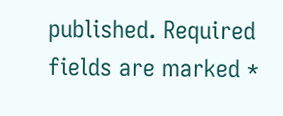published. Required fields are marked *